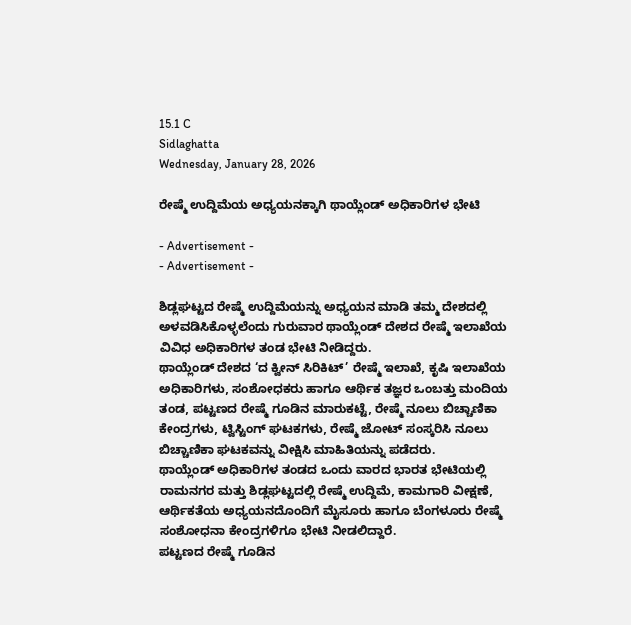15.1 C
Sidlaghatta
Wednesday, January 28, 2026

ರೇಷ್ಮೆ ಉದ್ದಿಮೆಯ ಅಧ್ಯಯನಕ್ಕಾಗಿ ಥಾಯ್ಲೆಂಡ್ ಅಧಿಕಾರಿಗಳ ಭೇಟಿ

- Advertisement -
- Advertisement -

ಶಿಡ್ಲಘಟ್ಟದ ರೇಷ್ಮೆ ಉದ್ದಿಮೆಯನ್ನು ಅಧ್ಯಯನ ಮಾಡಿ ತಮ್ಮ ದೇಶದಲ್ಲಿ ಅಳವಡಿಸಿಕೊಳ್ಳಲೆಂದು ಗುರುವಾರ ಥಾಯ್ಲೆಂಡ್ ದೇಶದ ರೇಷ್ಮೆ ಇಲಾಖೆಯ ವಿವಿಧ ಅಧಿಕಾರಿಗಳ ತಂಡ ಭೇಟಿ ನೀಡಿದ್ದರು.
ಥಾಯ್ಲೆಂಡ್ ದೇಶದ ‘ದ ಕ್ವೀನ್ ಸಿರಿಕಿಟ್’ ರೇಷ್ಮೆ ಇಲಾಖೆ, ಕೃಷಿ ಇಲಾಖೆಯ ಅಧಿಕಾರಿಗಳು, ಸಂಶೋಧಕರು ಹಾಗೂ ಆರ್ಥಿಕ ತಜ್ಞರ ಒಂಬತ್ತು ಮಂದಿಯ ತಂಡ, ಪಟ್ಟಣದ ರೇಷ್ಮೆ ಗೂಡಿನ ಮಾರುಕಟ್ಟೆ, ರೇಷ್ಮೆ ನೂಲು ಬಿಚ್ಚಾಣಿಕಾ ಕೇಂದ್ರಗಳು, ಟ್ವಿಸ್ಟಿಂಗ್ ಘಟಕಗಳು, ರೇಷ್ಮೆ ಜೋಟ್ ಸಂಸ್ಕರಿಸಿ ನೂಲು ಬಿಚ್ಚಾಣಿಕಾ ಘಟಕವನ್ನು ವೀಕ್ಷಿಸಿ ಮಾಹಿತಿಯನ್ನು ಪಡೆದರು.
ಥಾಯ್ಲೆಂಡ್ ಅಧಿಕಾರಿಗಳ ತಂಡದ ಒಂದು ವಾರದ ಭಾರತ ಭೇಟಿಯಲ್ಲಿ ರಾಮನಗರ ಮತ್ತು ಶಿಡ್ಲಘಟ್ಟದಲ್ಲಿ ರೇಷ್ಮೆ ಉದ್ದಿಮೆ, ಕಾಮಗಾರಿ ವೀಕ್ಷಣೆ, ಆರ್ಥಿಕತೆಯ ಅಧ್ಯಯನದೊಂದಿಗೆ ಮೈಸೂರು ಹಾಗೂ ಬೆಂಗಳೂರು ರೇಷ್ಮೆ ಸಂಶೋಧನಾ ಕೇಂದ್ರಗಳಿಗೂ ಭೇಟಿ ನೀಡಲಿದ್ದಾರೆ.
ಪಟ್ಟಣದ ರೇಷ್ಮೆ ಗೂಡಿನ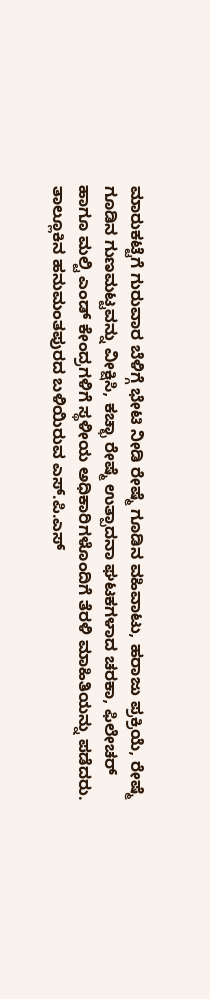ಮಾರುಕಟ್ಟೆಗೆ ಗುರುವಾರ ಬೆಳಿಗ್ಗೆ ಭೇಟಿ ನೀಡಿ ರೇಷ್ಮೆ ಗೂಡಿನ ವಹಿವಾಟು, ಹರಾಜು ಪ್ರಕ್ರಿಯೆ, ರೇಷ್ಮೆ ಗೂಡಿನ ಗುಣಮಟ್ಟವನ್ನು ವೀಕ್ಷಿಸಿ, ಕಚ್ಛಾ ರೇಷ್ಮೆ ಉತ್ಪಾದನಾ ಘಟಕಗಳಾದ ಚರಕಾ, ಫಿಲೇಚರ್ ಹಾಗೂ ಮಲ್ಟಿ ಎಂಡ್ ಕೇಂದ್ರಗಳಿಗೆ ಸ್ಥಳೀಯ ಅಧಿಕಾರಿಗಳೊಂದಿಗೆ ತೆರಳಿ ಮಾಹಿತಿಯನ್ನು ಪಡೆದರು. ತಾಲ್ಲೂಕಿನ ಹನುಮಂತಪುರದ ಬಳಿಯಿರುವ ಎಸ್.ಪಿ.ಎಸ್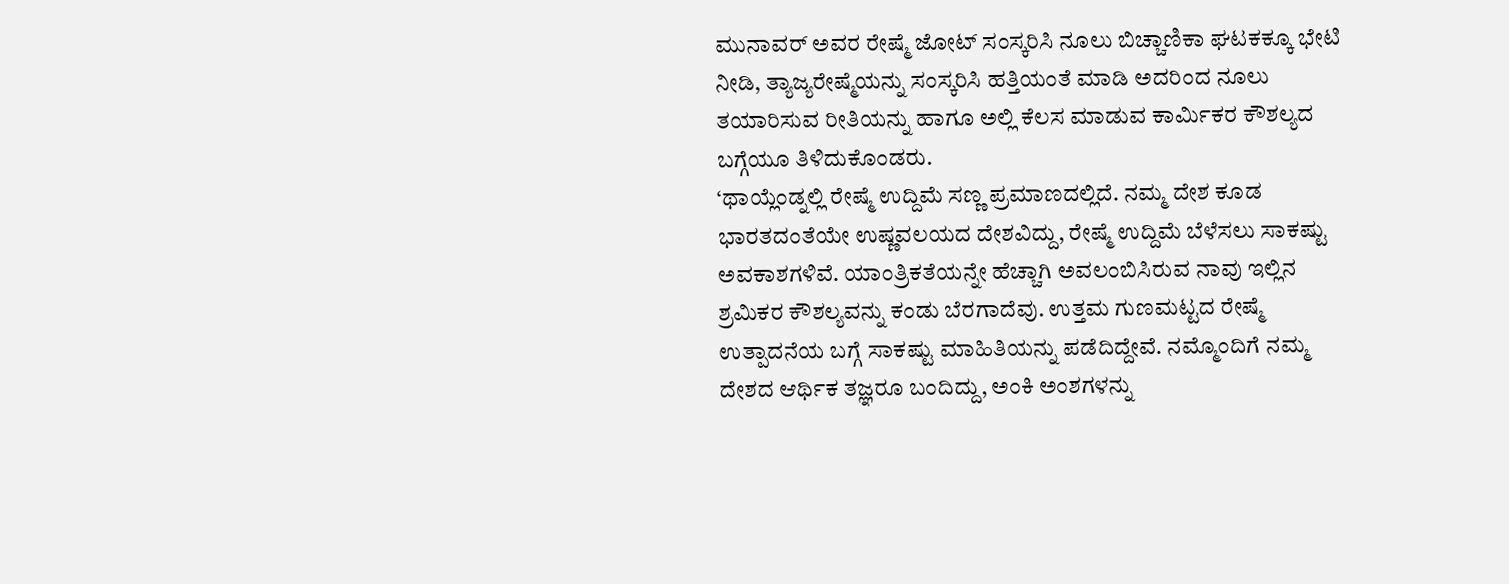ಮುನಾವರ್ ಅವರ ರೇಷ್ಮೆ ಜೋಟ್ ಸಂಸ್ಕರಿಸಿ ನೂಲು ಬಿಚ್ಚಾಣಿಕಾ ಘಟಕಕ್ಕೂ ಭೇಟಿ ನೀಡಿ, ತ್ಯಾಜ್ಯರೇಷ್ಮೆಯನ್ನು ಸಂಸ್ಕರಿಸಿ ಹತ್ತಿಯಂತೆ ಮಾಡಿ ಅದರಿಂದ ನೂಲು ತಯಾರಿಸುವ ರೀತಿಯನ್ನು ಹಾಗೂ ಅಲ್ಲಿ ಕೆಲಸ ಮಾಡುವ ಕಾರ್ಮಿಕರ ಕೌಶಲ್ಯದ ಬಗ್ಗೆಯೂ ತಿಳಿದುಕೊಂಡರು.
‘ಥಾಯ್ಲೆಂಡ್ನಲ್ಲಿ ರೇಷ್ಮೆ ಉದ್ದಿಮೆ ಸಣ್ಣ ಪ್ರಮಾಣದಲ್ಲಿದೆ. ನಮ್ಮ ದೇಶ ಕೂಡ ಭಾರತದಂತೆಯೇ ಉಷ್ಣವಲಯದ ದೇಶವಿದ್ದು, ರೇಷ್ಮೆ ಉದ್ದಿಮೆ ಬೆಳೆಸಲು ಸಾಕಷ್ಟು ಅವಕಾಶಗಳಿವೆ. ಯಾಂತ್ರಿಕತೆಯನ್ನೇ ಹೆಚ್ಚಾಗಿ ಅವಲಂಬಿಸಿರುವ ನಾವು ಇಲ್ಲಿನ ಶ್ರಮಿಕರ ಕೌಶಲ್ಯವನ್ನು ಕಂಡು ಬೆರಗಾದೆವು. ಉತ್ತಮ ಗುಣಮಟ್ಟದ ರೇಷ್ಮೆ ಉತ್ಪಾದನೆಯ ಬಗ್ಗೆ ಸಾಕಷ್ಟು ಮಾಹಿತಿಯನ್ನು ಪಡೆದಿದ್ದೇವೆ. ನಮ್ಮೊಂದಿಗೆ ನಮ್ಮ ದೇಶದ ಆರ್ಥಿಕ ತಜ್ಞರೂ ಬಂದಿದ್ದು, ಅಂಕಿ ಅಂಶಗಳನ್ನು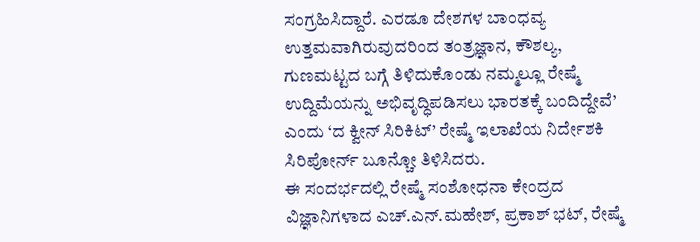ಸಂಗ್ರಹಿಸಿದ್ದಾರೆ. ಎರಡೂ ದೇಶಗಳ ಬಾಂಧವ್ಯ ಉತ್ತಮವಾಗಿರುವುದರಿಂದ ತಂತ್ರಜ್ಞಾನ, ಕೌಶಲ್ಯ, ಗುಣಮಟ್ಟದ ಬಗ್ಗೆ ತಿಳಿದುಕೊಂಡು ನಮ್ಮಲ್ಲೂ ರೇಷ್ಮೆ ಉದ್ದಿಮೆಯನ್ನು ಅಭಿವೃದ್ಧಿಪಡಿಸಲು ಭಾರತಕ್ಕೆ ಬಂದಿದ್ದೇವೆ’ ಎಂದು ‘ದ ಕ್ವೀನ್ ಸಿರಿಕಿಟ್’ ರೇಷ್ಮೆ ಇಲಾಖೆಯ ನಿರ್ದೇಶಕಿ ಸಿರಿಪೋರ್ನ್ ಬೂನ್ಚೋ ತಿಳಿಸಿದರು.
ಈ ಸಂದರ್ಭದಲ್ಲಿ ರೇಷ್ಮೆ ಸಂಶೋಧನಾ ಕೇಂದ್ರದ ವಿಜ್ಞಾನಿಗಳಾದ ಎಚ್.ಎನ್.ಮಹೇಶ್, ಪ್ರಕಾಶ್ ಭಟ್, ರೇಷ್ಮೆ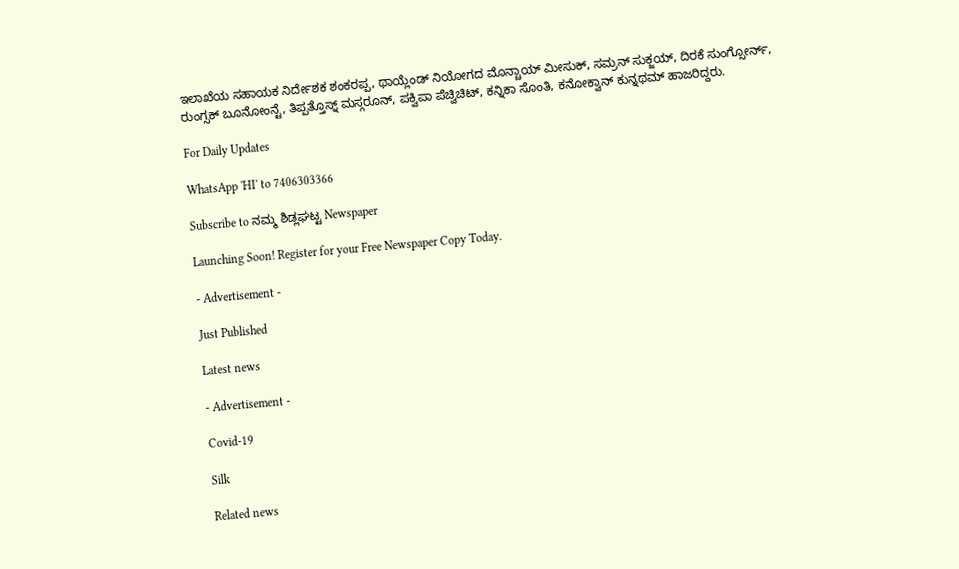ಇಲಾಖೆಯ ಸಹಾಯಕ ನಿರ್ದೇಶಕ ಶಂಕರಪ್ಪ, ಥಾಯ್ಲೆಂಡ್ ನಿಯೋಗದ ಮೊನ್ಚಾಯ್ ಮೀಸುಕ್, ಸಮ್ರನ್ ಸುಕ್ಜಯ್, ದಿರಕೆ ಸುಂಗ್ಸೋರ್ನ್, ರುಂಗ್ಸಕ್ ಬೂನೋಂನ್ಟೆ, ತಿಪ್ಪತ್ತೊಸ್ನ್ ಮಸ್ಗರೂನ್, ಪಕ್ವಿಪಾ ಪೆಚ್ವಿಚಿಟ್, ಕನ್ನಿಕಾ ಸೊಂತಿ, ಕನೋಕ್ವಾನ್ ಕುನ್ನಥಮ್ ಹಾಜರಿದ್ದರು.

For Daily Updates

WhatsApp 'HI' to 7406303366

Subscribe to ನಮ್ಮ ಶಿಡ್ಲಘಟ್ಟ Newspaper

Launching Soon! Register for your Free Newspaper Copy Today.

- Advertisement -

Just Published

Latest news

- Advertisement -

Covid-19

Silk

Related news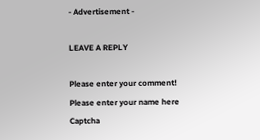- Advertisement -

LEAVE A REPLY

Please enter your comment!
Please enter your name here
Captcha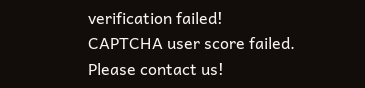verification failed!
CAPTCHA user score failed. Please contact us!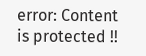error: Content is protected !!